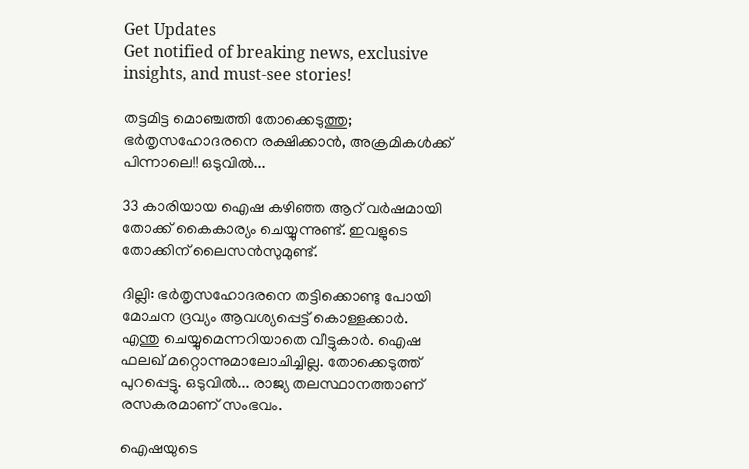Get Updates
Get notified of breaking news, exclusive insights, and must-see stories!

തട്ടമിട്ട മൊഞ്ചത്തി തോക്കെടുത്തു; ഭര്‍തൃസഹോദരനെ രക്ഷിക്കാന്‍, അക്രമികള്‍ക്ക് പിന്നാലെ!! ഒടുവില്‍...

33 കാരിയായ ഐഷ കഴിഞ്ഞ ആറ് വര്‍ഷമായി തോക്ക് കൈകാര്യം ചെയ്യുന്നുണ്ട്. ഇവളുടെ തോക്കിന് ലൈസന്‍സുമുണ്ട്.

ദില്ലി: ഭര്‍തൃസഹോദരനെ തട്ടിക്കൊണ്ടു പോയി മോചന ദ്രവ്യം ആവശ്യപ്പെട്ട് കൊള്ളക്കാര്‍. എന്തു ചെയ്യുമെന്നറിയാതെ വീട്ടുകാര്‍. ഐഷ ഫലഖ് മറ്റൊന്നുമാലോചിച്ചില്ല. തോക്കെടുത്ത് പുറപ്പെട്ടു. ഒടുവില്‍... രാജ്യ തലസ്ഥാനത്താണ് രസകരമാണ് സംഭവം.

ഐഷയുടെ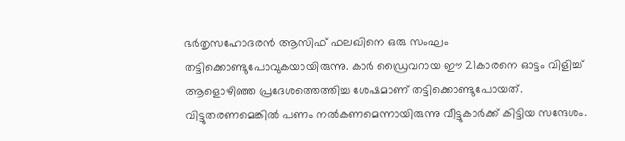ഭര്‍തൃസഹോദരന്‍ ആസിഫ് ഫലഖിനെ ഒരു സംഘം തട്ടിക്കൊണ്ടുപോവുകയായിരുന്നു. കാര്‍ ഡ്രൈവറായ ഈ 21കാരനെ ഓട്ടം വിളിച്ച് ആളൊഴിഞ്ഞ പ്രദേശത്തെത്തിച്ച ശേഷമാണ് തട്ടിക്കൊണ്ടുപോയത്. വിട്ടുതരണമെങ്കില്‍ പണം നല്‍കണമെന്നായിരുന്നു വീട്ടുകാര്‍ക്ക് കിട്ടിയ സന്ദേശം.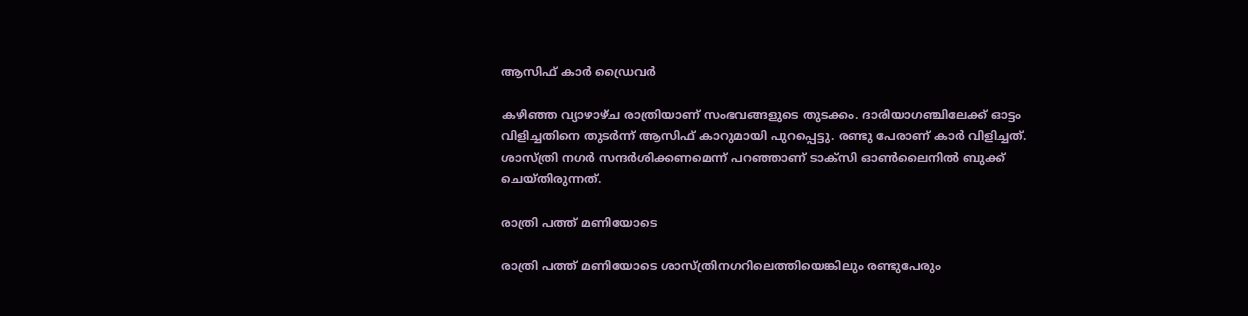ആസിഫ് കാര്‍ ഡ്രൈവര്‍

കഴിഞ്ഞ വ്യാഴാഴ്ച രാത്രിയാണ് സംഭവങ്ങളുടെ തുടക്കം. ദാരിയാഗഞ്ചിലേക്ക് ഓട്ടം വിളിച്ചതിനെ തുടര്‍ന്ന് ആസിഫ് കാറുമായി പുറപ്പെട്ടു. രണ്ടു പേരാണ് കാര്‍ വിളിച്ചത്. ശാസ്ത്രി നഗര്‍ സന്ദര്‍ശിക്കണമെന്ന് പറഞ്ഞാണ് ടാക്‌സി ഓണ്‍ലൈനില്‍ ബുക്ക് ചെയ്തിരുന്നത്.

രാത്രി പത്ത് മണിയോടെ

രാത്രി പത്ത് മണിയോടെ ശാസ്ത്രിനഗറിലെത്തിയെങ്കിലും രണ്ടുപേരും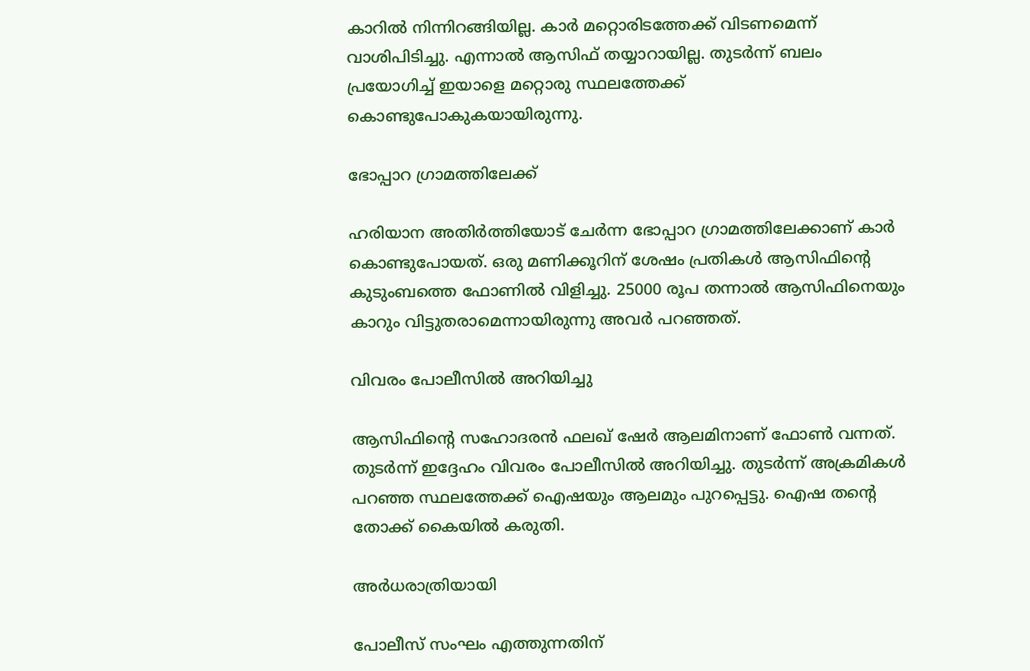കാറില്‍ നിന്നിറങ്ങിയില്ല. കാര്‍ മറ്റൊരിടത്തേക്ക് വിടണമെന്ന് വാശിപിടിച്ചു. എന്നാല്‍ ആസിഫ് തയ്യാറായില്ല. തുടര്‍ന്ന് ബലം പ്രയോഗിച്ച് ഇയാളെ മറ്റൊരു സ്ഥലത്തേക്ക് കൊണ്ടുപോകുകയായിരുന്നു.

ഭോപ്പാറ ഗ്രാമത്തിലേക്ക്

ഹരിയാന അതിര്‍ത്തിയോട് ചേര്‍ന്ന ഭോപ്പാറ ഗ്രാമത്തിലേക്കാണ് കാര്‍ കൊണ്ടുപോയത്. ഒരു മണിക്കൂറിന് ശേഷം പ്രതികള്‍ ആസിഫിന്റെ കുടുംബത്തെ ഫോണില്‍ വിളിച്ചു. 25000 രൂപ തന്നാല്‍ ആസിഫിനെയും കാറും വിട്ടുതരാമെന്നായിരുന്നു അവര്‍ പറഞ്ഞത്.

വിവരം പോലീസില്‍ അറിയിച്ചു

ആസിഫിന്റെ സഹോദരന്‍ ഫലഖ് ഷേര്‍ ആലമിനാണ് ഫോണ്‍ വന്നത്. തുടര്‍ന്ന് ഇദ്ദേഹം വിവരം പോലീസില്‍ അറിയിച്ചു. തുടര്‍ന്ന് അക്രമികള്‍ പറഞ്ഞ സ്ഥലത്തേക്ക് ഐഷയും ആലമും പുറപ്പെട്ടു. ഐഷ തന്റെ തോക്ക് കൈയില്‍ കരുതി.

അര്‍ധരാത്രിയായി

പോലീസ് സംഘം എത്തുന്നതിന്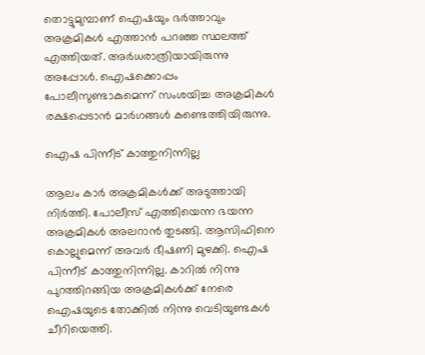തൊട്ടുമുമ്പാണ് ഐഷയും ഭര്‍ത്താവും അക്രമികള്‍ എത്താന്‍ പറഞ്ഞ സ്ഥലത്ത് എത്തിയത്. അര്‍ധരാത്രിയായിരുന്നു അപ്പോള്‍. ഐഷക്കൊപ്പം പോലീസുണ്ടാകുമെന്ന് സംശയിച്ച അക്രമികള്‍ രക്ഷപ്പെടാന്‍ മാര്‍ഗങ്ങള്‍ കണ്ടെത്തിയിരുന്നു.

ഐഷ പിന്നീട് കാത്തുനിന്നില്ല

ആലം കാര്‍ അക്രമികള്‍ക്ക് അടുത്തായി നിര്‍ത്തി. പോലീസ് എത്തിയെന്ന ഭയന്ന അക്രമികള്‍ അലറാന്‍ തുടങ്ങി. ആസിഫിനെ കൊല്ലുമെന്ന് അവര്‍ ഭീഷണി മുഴക്കി. ഐഷ പിന്നീട് കാത്തുനിന്നില്ല. കാറില്‍ നിന്നു പുറത്തിറങ്ങിയ അക്രമികള്‍ക്ക് നേരെ ഐഷയുടെ തോക്കില്‍ നിന്നു വെടിയുണ്ടകള്‍ ചീറിയെത്തി.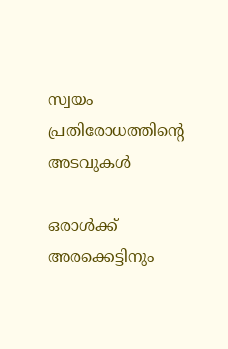സ്വയം പ്രതിരോധത്തിന്റെ അടവുകള്‍

ഒരാള്‍ക്ക് അരക്കെട്ടിനും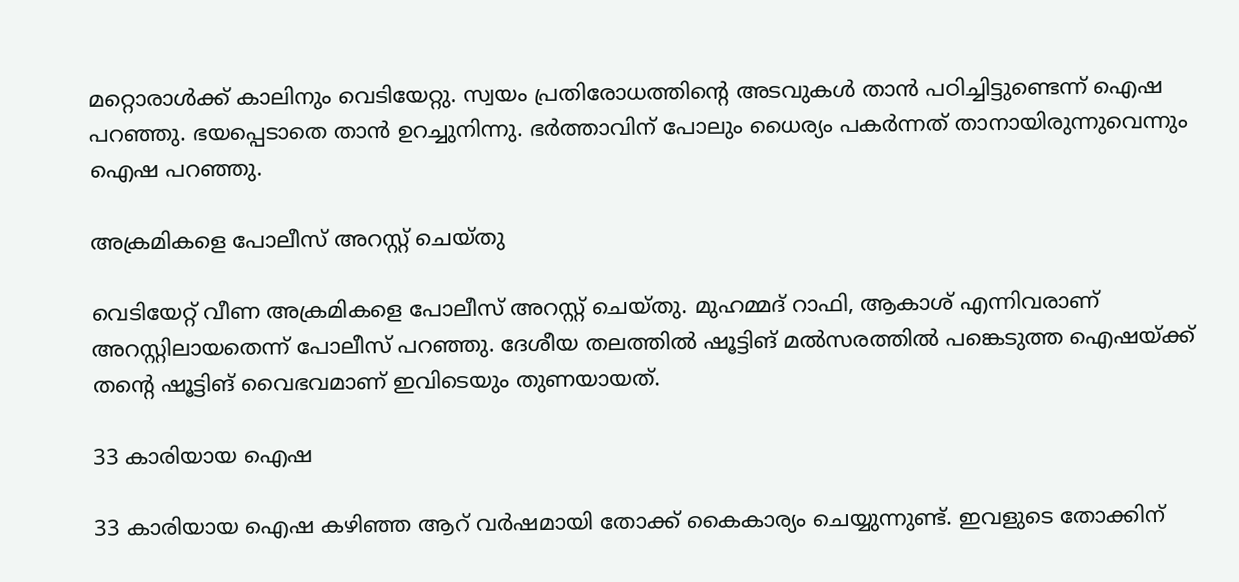മറ്റൊരാള്‍ക്ക് കാലിനും വെടിയേറ്റു. സ്വയം പ്രതിരോധത്തിന്റെ അടവുകള്‍ താന്‍ പഠിച്ചിട്ടുണ്ടെന്ന് ഐഷ പറഞ്ഞു. ഭയപ്പെടാതെ താന്‍ ഉറച്ചുനിന്നു. ഭര്‍ത്താവിന് പോലും ധൈര്യം പകര്‍ന്നത് താനായിരുന്നുവെന്നും ഐഷ പറഞ്ഞു.

അക്രമികളെ പോലീസ് അറസ്റ്റ് ചെയ്തു

വെടിയേറ്റ് വീണ അക്രമികളെ പോലീസ് അറസ്റ്റ് ചെയ്തു. മുഹമ്മദ് റാഫി, ആകാശ് എന്നിവരാണ് അറസ്റ്റിലായതെന്ന് പോലീസ് പറഞ്ഞു. ദേശീയ തലത്തില്‍ ഷൂട്ടിങ് മല്‍സരത്തില്‍ പങ്കെടുത്ത ഐഷയ്ക്ക് തന്റെ ഷൂട്ടിങ് വൈഭവമാണ് ഇവിടെയും തുണയായത്.

33 കാരിയായ ഐഷ

33 കാരിയായ ഐഷ കഴിഞ്ഞ ആറ് വര്‍ഷമായി തോക്ക് കൈകാര്യം ചെയ്യുന്നുണ്ട്. ഇവളുടെ തോക്കിന്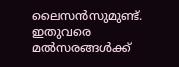ലൈസന്‍സുമുണ്ട്. ഇതുവരെ മല്‍സരങ്ങള്‍ക്ക്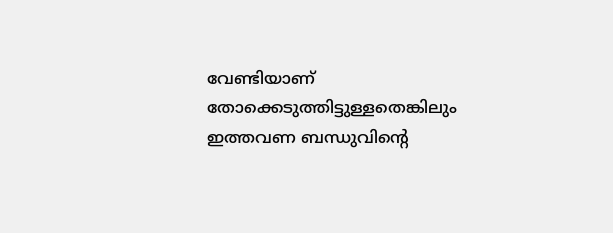വേണ്ടിയാണ് തോക്കെടുത്തിട്ടുള്ളതെങ്കിലും ഇത്തവണ ബന്ധുവിന്റെ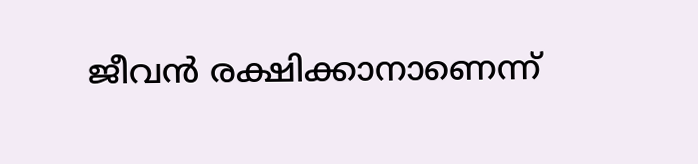ജീവന്‍ രക്ഷിക്കാനാണെന്ന്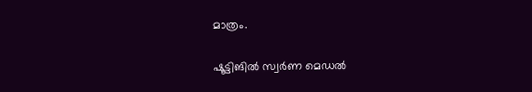മാത്രം.

ഷൂട്ടിങില്‍ സ്വര്‍ണ മെഡല്‍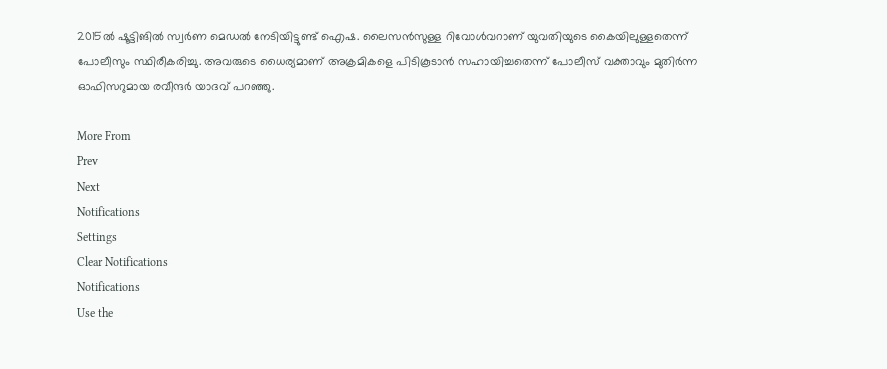2015ല്‍ ഷൂട്ടിങില്‍ സ്വര്‍ണ മെഡല്‍ നേടിയിട്ടുണ്ട് ഐഷ. ലൈസന്‍സുള്ള റിവോള്‍വറാണ് യുവതിയുടെ കൈയിലുള്ളതെന്ന് പോലീസും സ്ഥിരീകരിച്ചു. അവരുടെ ധൈര്യമാണ് അക്രമികളെ പിടികൂടാന്‍ സഹായിച്ചതെന്ന് പോലീസ് വക്താവും മുതിര്‍ന്ന ഓഫിസറുമായ രവീന്ദര്‍ യാദവ് പറഞ്ഞു.

More From
Prev
Next
Notifications
Settings
Clear Notifications
Notifications
Use the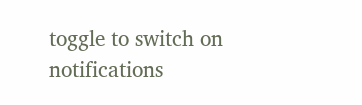toggle to switch on notifications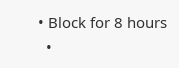• Block for 8 hours
  •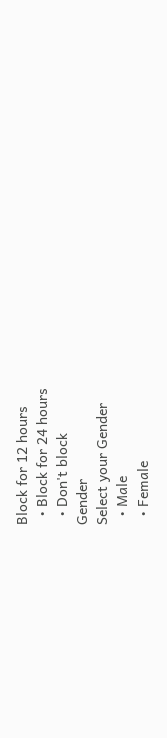Block for 12 hours
  • Block for 24 hours
  • Don't block
Gender
Select your Gender
  • Male
  • Female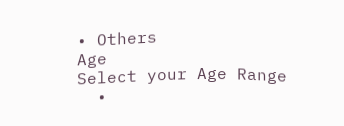• Others
Age
Select your Age Range
  •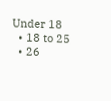Under 18
  • 18 to 25
  • 26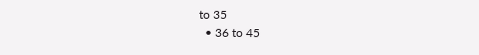to 35
  • 36 to 45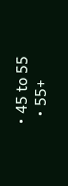• 45 to 55
  • 55+